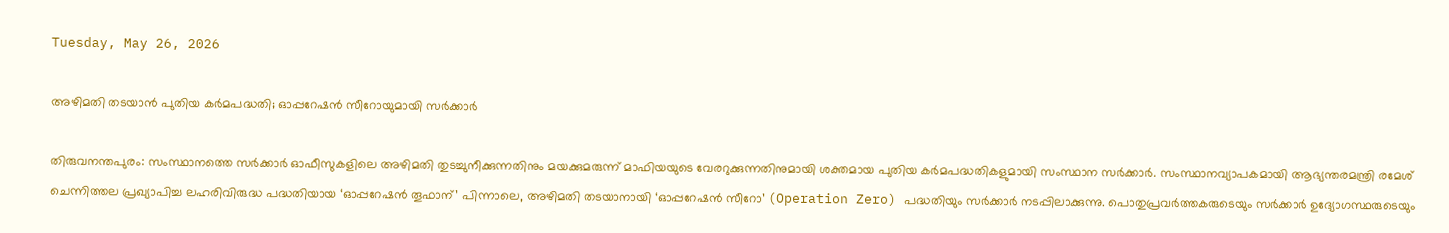Tuesday, May 26, 2026

അഴിമതി തടയാന്‍ പുതിയ കര്‍മപദ്ധതി; ഓപ്പറേഷന്‍ സീറോയുമായി സര്‍ക്കാര്‍

തിരുവനന്തപുരം: സംസ്ഥാനത്തെ സര്‍ക്കാര്‍ ഓഫീസുകളിലെ അഴിമതി തുടച്ചുനീക്കുന്നതിനും മയക്കുമരുന്ന് മാഫിയയുടെ വേരറുക്കുന്നതിനുമായി ശക്തമായ പുതിയ കര്‍മപദ്ധതികളുമായി സംസ്ഥാന സര്‍ക്കാര്‍. സംസ്ഥാനവ്യാപകമായി ആഭ്യന്തരമന്ത്രി രമേശ് ചെന്നിത്തല പ്രഖ്യാപിച്ച ലഹരിവിരുദ്ധ പദ്ധതിയായ ‘ഓപ്പറേഷന്‍ തൂഫാന്’ പിന്നാലെ, അഴിമതി തടയാനായി ‘ഓപ്പറേഷന്‍ സീറോ’ (Operation Zero) പദ്ധതിയും സര്‍ക്കാര്‍ നടപ്പിലാക്കുന്നു. പൊതുപ്രവര്‍ത്തകരുടെയും സര്‍ക്കാര്‍ ഉദ്യോഗസ്ഥരുടെയും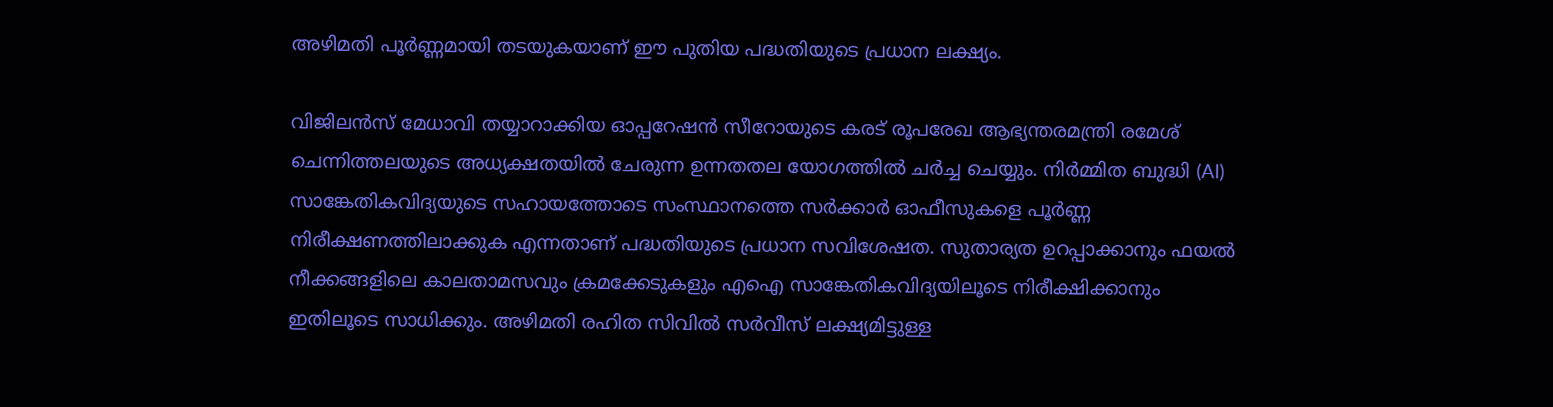അഴിമതി പൂര്‍ണ്ണമായി തടയുകയാണ് ഈ പുതിയ പദ്ധതിയുടെ പ്രധാന ലക്ഷ്യം.

വിജിലന്‍സ് മേധാവി തയ്യാറാക്കിയ ഓപ്പറേഷന്‍ സീറോയുടെ കരട് രൂപരേഖ ആഭ്യന്തരമന്ത്രി രമേശ് ചെന്നിത്തലയുടെ അധ്യക്ഷതയില്‍ ചേരുന്ന ഉന്നതതല യോഗത്തില്‍ ചര്‍ച്ച ചെയ്യും. നിര്‍മ്മിത ബുദ്ധി (AI) സാങ്കേതികവിദ്യയുടെ സഹായത്തോടെ സംസ്ഥാനത്തെ സര്‍ക്കാര്‍ ഓഫീസുകളെ പൂര്‍ണ്ണ നിരീക്ഷണത്തിലാക്കുക എന്നതാണ് പദ്ധതിയുടെ പ്രധാന സവിശേഷത. സുതാര്യത ഉറപ്പാക്കാനും ഫയല്‍ നീക്കങ്ങളിലെ കാലതാമസവും ക്രമക്കേടുകളും എഐ സാങ്കേതികവിദ്യയിലൂടെ നിരീക്ഷിക്കാനും ഇതിലൂടെ സാധിക്കും. അഴിമതി രഹിത സിവില്‍ സര്‍വീസ് ലക്ഷ്യമിട്ടുള്ള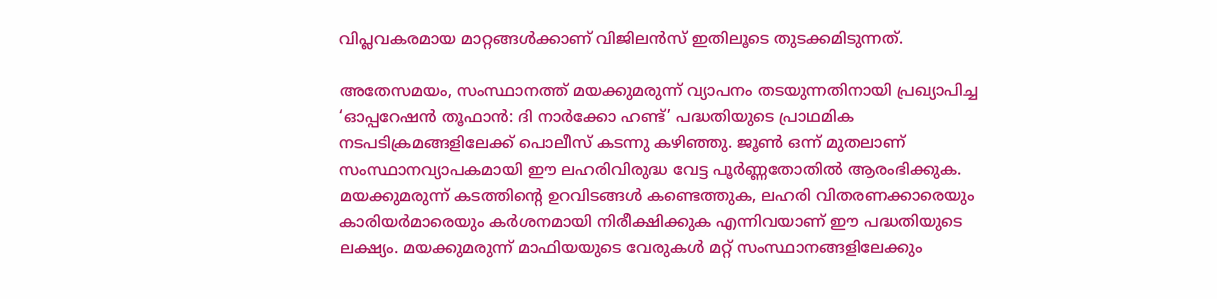വിപ്ലവകരമായ മാറ്റങ്ങള്‍ക്കാണ് വിജിലന്‍സ് ഇതിലൂടെ തുടക്കമിടുന്നത്.

അതേസമയം, സംസ്ഥാനത്ത് മയക്കുമരുന്ന് വ്യാപനം തടയുന്നതിനായി പ്രഖ്യാപിച്ച ‘ഓപ്പറേഷന്‍ തൂഫാന്‍: ദി നാര്‍ക്കോ ഹണ്ട്’ പദ്ധതിയുടെ പ്രാഥമിക നടപടിക്രമങ്ങളിലേക്ക് പൊലീസ് കടന്നു കഴിഞ്ഞു. ജൂണ്‍ ഒന്ന് മുതലാണ് സംസ്ഥാനവ്യാപകമായി ഈ ലഹരിവിരുദ്ധ വേട്ട പൂര്‍ണ്ണതോതില്‍ ആരംഭിക്കുക. മയക്കുമരുന്ന് കടത്തിന്റെ ഉറവിടങ്ങള്‍ കണ്ടെത്തുക, ലഹരി വിതരണക്കാരെയും കാരിയര്‍മാരെയും കര്‍ശനമായി നിരീക്ഷിക്കുക എന്നിവയാണ് ഈ പദ്ധതിയുടെ ലക്ഷ്യം. മയക്കുമരുന്ന് മാഫിയയുടെ വേരുകള്‍ മറ്റ് സംസ്ഥാനങ്ങളിലേക്കും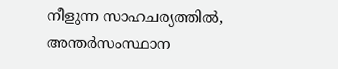നീളുന്ന സാഹചര്യത്തില്‍, അന്തര്‍സംസ്ഥാന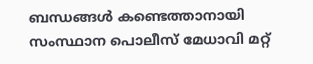ബന്ധങ്ങള്‍ കണ്ടെത്താനായി സംസ്ഥാന പൊലീസ് മേധാവി മറ്റ്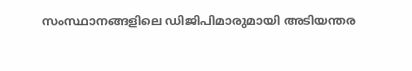സംസ്ഥാനങ്ങളിലെ ഡിജിപിമാരുമായി അടിയന്തര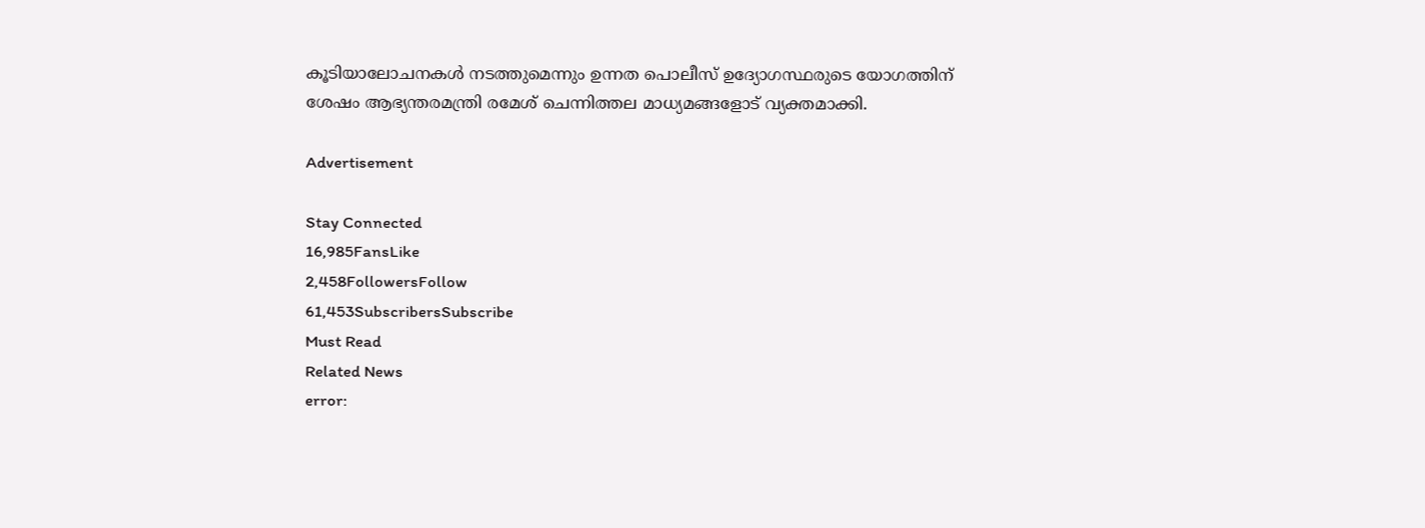കൂടിയാലോചനകള്‍ നടത്തുമെന്നും ഉന്നത പൊലീസ് ഉദ്യോഗസ്ഥരുടെ യോഗത്തിന് ശേഷം ആഭ്യന്തരമന്ത്രി രമേശ് ചെന്നിത്തല മാധ്യമങ്ങളോട് വ്യക്തമാക്കി.

Advertisement

Stay Connected
16,985FansLike
2,458FollowersFollow
61,453SubscribersSubscribe
Must Read
Related News
error: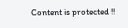Content is protected !!